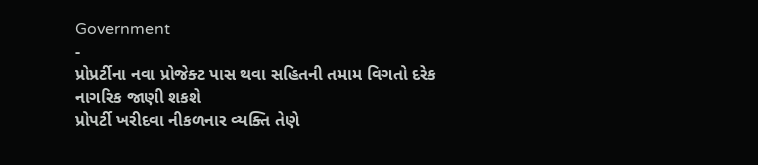Government
-
પ્રોપ્રર્ટીના નવા પ્રોજેક્ટ પાસ થવા સહિતની તમામ વિગતો દરેક નાગરિક જાણી શકશે
પ્રોપર્ટી ખરીદવા નીકળનાર વ્યક્તિ તેણે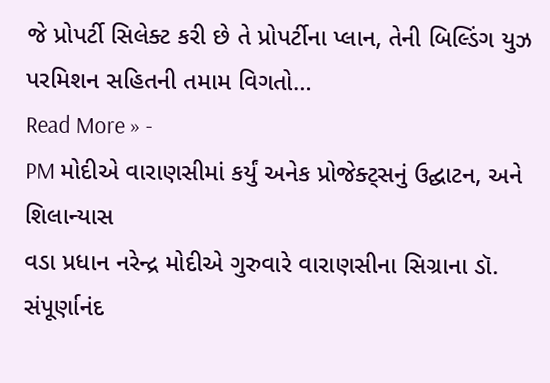જે પ્રોપર્ટી સિલેક્ટ કરી છે તે પ્રોપર્ટીના પ્લાન, તેની બિલ્ડિંગ યુઝ પરમિશન સહિતની તમામ વિગતો…
Read More » -
PM મોદીએ વારાણસીમાં કર્યું અનેક પ્રોજેક્ટ્સનું ઉદ્ઘાટન, અને શિલાન્યાસ
વડા પ્રધાન નરેન્દ્ર મોદીએ ગુરુવારે વારાણસીના સિગ્રાના ડૉ. સંપૂર્ણાનંદ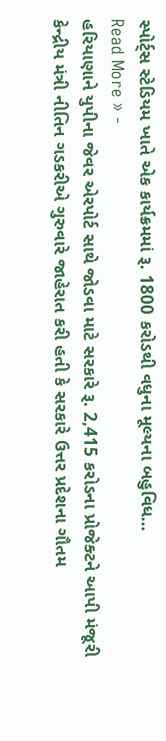સ્પોર્ટ્સ સ્ટેડિયમ ખાતે એક કાર્યક્રમમાં રૂ. 1800 કરોડથી વધુના મૂલ્યના બહુવિધ…
Read More » -
હરિયાણાને યુપીના જેવર એરપોર્ટ સાથે જોડવા માટે સરકારે રૂ. 2,415 કરોડના પ્રોજેક્ટને આપી મંજૂરી
કેન્દ્રીય મંત્રી નીતિન ગડકરીએ ગુરુવારે જાહેરાત કરી હતી કે સરકારે ઉત્તર પ્રદેશના ગૌતમ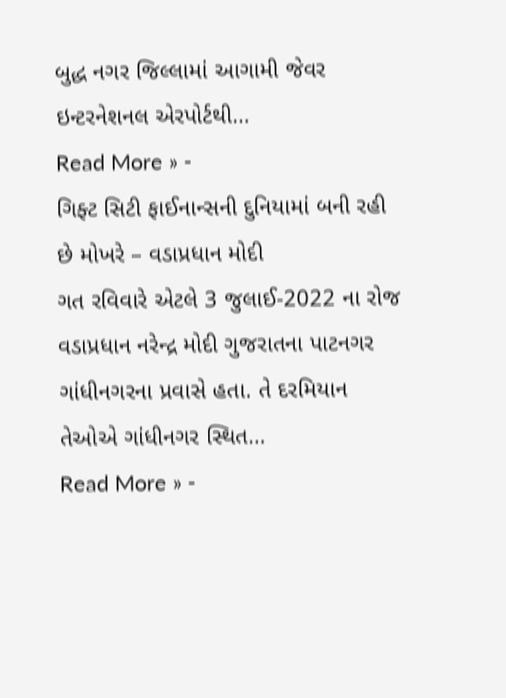બુદ્ધ નગર જિલ્લામાં આગામી જેવર ઇન્ટરનેશનલ એરપોર્ટથી…
Read More » -
ગિફ્ટ સિટી ફાઈનાન્સની દુનિયામાં બની રહી છે મોખરે – વડાપ્રધાન મોદી
ગત રવિવારે એટલે 3 જુલાઈ-2022 ના રોજ વડાપ્રધાન નરેન્દ્ર મોદી ગુજરાતના પાટનગર ગાંધીનગરના પ્રવાસે હતા. તે દરમિયાન તેઓએ ગાંધીનગર સ્થિત…
Read More » -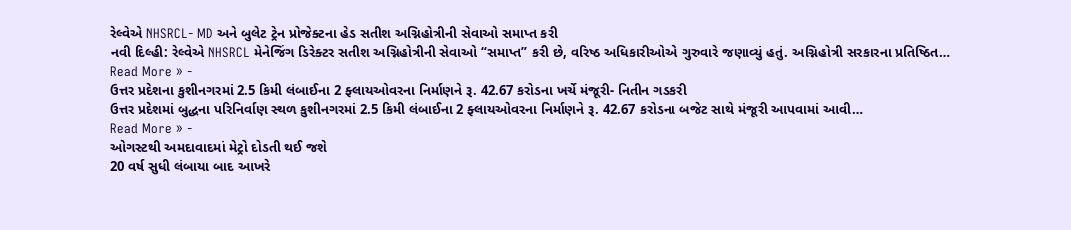રેલ્વેએ NHSRCL- MD અને બુલેટ ટ્રેન પ્રોજેક્ટના હેડ સતીશ અગ્નિહોત્રીની સેવાઓ સમાપ્ત કરી
નવી દિલ્હી: રેલ્વેએ NHSRCL મેનેજિંગ ડિરેક્ટર સતીશ અગ્નિહોત્રીની સેવાઓ “સમાપ્ત” કરી છે, વરિષ્ઠ અધિકારીઓએ ગુરુવારે જણાવ્યું હતું. અગ્નિહોત્રી સરકારના પ્રતિષ્ઠિત…
Read More » -
ઉત્તર પ્રદેશના કુશીનગરમાં 2.5 કિમી લંબાઈના 2 ફ્લાયઓવરના નિર્માણને રૂ. 42.67 કરોડના ખર્ચે મંજૂરી- નિતીન ગડકરી
ઉત્તર પ્રદેશમાં બુદ્ધના પરિનિર્વાણ સ્થળ કુશીનગરમાં 2.5 કિમી લંબાઈના 2 ફ્લાયઓવરના નિર્માણને રૂ. 42.67 કરોડના બજેટ સાથે મંજૂરી આપવામાં આવી…
Read More » -
ઓગસ્ટથી અમદાવાદમાં મેટ્રો દોડતી થઈ જશે
20 વર્ષ સુધી લંબાયા બાદ આખરે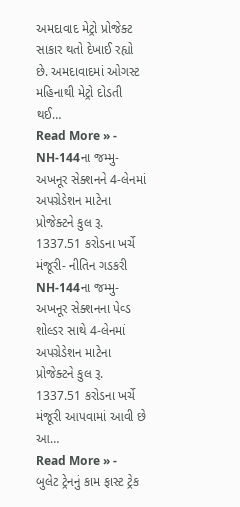અમદાવાદ મેટ્રો પ્રોજેક્ટ સાકાર થતો દેખાઈ રહ્યો છે. અમદાવાદમાં ઓગસ્ટ મહિનાથી મેટ્રો દોડતી થઈ…
Read More » -
NH-144ના જમ્મુ-અખનૂર સેક્શનને 4-લેનમાં અપગ્રેડેશન માટેના પ્રોજેક્ટને કુલ રૂ. 1337.51 કરોડના ખર્ચે મંજૂરી- નીતિન ગડકરી
NH-144ના જમ્મુ-અખનૂર સેક્શનના પેવ્ડ શોલ્ડર સાથે 4-લેનમાં અપગ્રેડેશન માટેના પ્રોજેક્ટને કુલ રૂ. 1337.51 કરોડના ખર્ચે મંજૂરી આપવામાં આવી છે આ…
Read More » -
બુલેટ ટ્રેનનું કામ ફાસ્ટ ટ્રેક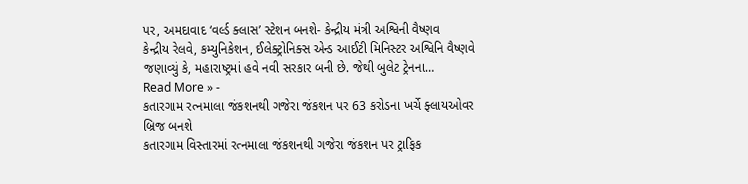પર, અમદાવાદ ‘વર્લ્ડ ક્લાસ’ સ્ટેશન બનશે- કેન્દ્રીય મંત્રી અશ્વિની વૈષ્ણવ
કેન્દ્રીય રેલવે, કમ્યુનિકેશન, ઈલેક્ટ્રોનિક્સ એન્ડ આઈટી મિનિસ્ટર અશ્વિનિ વૈષ્ણવે જણાવ્યું કે, મહારાષ્ટ્રમાં હવે નવી સરકાર બની છે. જેથી બુલેટ ટ્રેનના…
Read More » -
કતારગામ રત્નમાલા જંકશનથી ગજેરા જંકશન પર 63 કરોડના ખર્ચે ફ્લાયઓવર બ્રિજ બનશે
કતારગામ વિસ્તારમાં રત્નમાલા જંકશનથી ગજેરા જંકશન પર ટ્રાફિક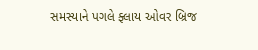સમસ્યાને પગલે ફ્લાય ઓવર બ્રિજ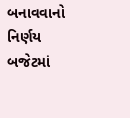બનાવવાનો નિર્ણય બજેટમાં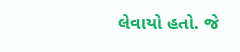લેવાયો હતો. જે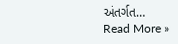અંતર્ગત…
Read More »